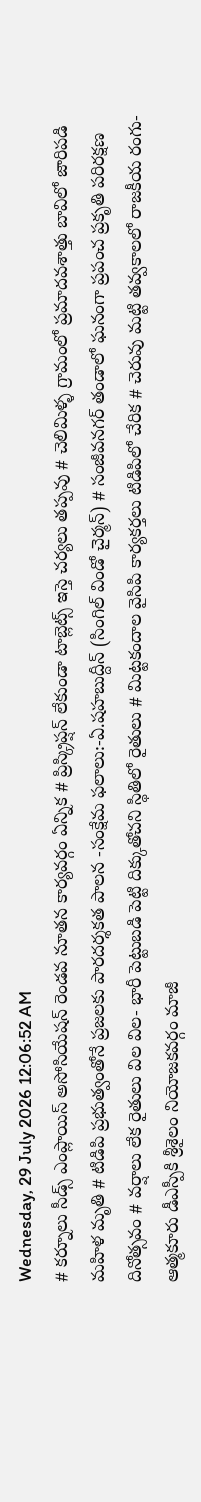Wednesday, 29 July 2026 12:06:52 AM
# కర్నూలు సీడ్స్ ఎంప్లాయిస్ అసోసియేషన్ రెండవ నూతన కార్యవర్గం ఏన్నిక # ప్రిస్క్రిప్షన్ లేకుండా టాబ్లెట్స్ ఇస్తె చర్యలు తప్పవు # చెలిమిళ్ళ గ్రామంలో ప్రమాదవశాత్తు బావిలో జారిపడి మహిళ మృతి # టిడిపి ప్రభుత్వంతోనే ప్రజలకు పారదర్శకత పాలన -సంక్షేమ ఫలాలు:-ఏ.షహబుద్దీన్ (సింగిల్ విండో చైర్మన్) # సంజీవనగర్ తండాలో ఘనంగా ప్రపంచ ప్రకృతి పరిరక్షణ దినోత్సవం # వర్షాలు లేక రైతులు విల విల- భారీ పెట్టుబడి పెట్టి దిక్కుతోచని స్థితిలో రైతులు # మిట్టకందాల వైసిపి కార్యకర్తలు టిడిపిలో చేరిక # చెరువు మట్టి తవ్వకాలలో రాజకీయ రంగు- ఆత్మకూరు డీఎస్పీకి శ్రీశైలం నియోజకవర్గం మాజీ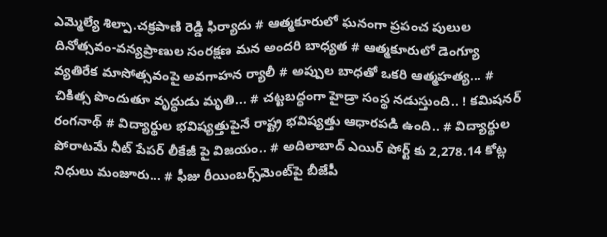ఎమ్మెల్యే శిల్పా.చక్రపాణి రెడ్డి ఫిర్యాదు # ఆత్మకూరులో ఘనంగా ప్రపంచ పులుల దినోత్సవం-వన్యప్రాణుల సంరక్షణ మన అందరి బాధ్యత # ఆత్మకూరులో డెంగ్యూ వ్యతిరేక మాసోత్సవంపై అవగాహన ర్యాలీ # అప్పుల బాధతో ఒకరి ఆత్మహత్య... # చికిత్స పొందుతూ వృద్ధుడు మృతి... # చట్టబద్ధంగా హైడ్రా సంస్థ నడుస్తుంది.. ! కమిషనర్ రంగనాథ్‌ # విద్యార్థుల భవిష్యత్తుపైనే రాష్ట్ర భవిష్యత్తు ఆధారపడి ఉంది.. # విద్యార్థుల పోరాటమే నీట్ పేపర్ లీకేజీ పై విజయం.. # అదిలాబాద్ ఎయిర్ పోర్ట్ కు 2,278.14 కోట్ల నిధులు మంజూరు... # ఫీజు రీయింబర్స్‌‌‌‌‌‌‌‌మెంట్‌‌‌‌‌‌‌‌పై బీజేపీ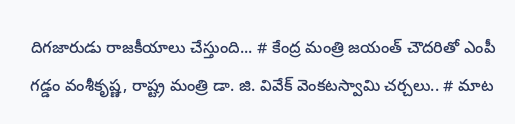దిగజారుడు రాజకీయాలు చేస్తుంది... # కేంద్ర మంత్రి జయంత్ చౌదరితో ఎంపీ గడ్డం వంశీకృష్ణ, రాష్ట్ర మంత్రి డా. జి. వివేక్ వెంకటస్వామి చర్చలు.. # మాట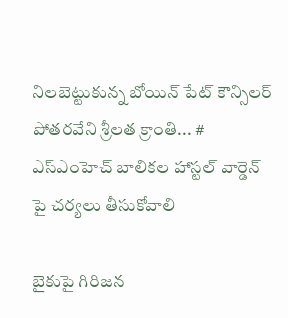నిలబెట్టుకున్న బోయిన్ పేట్ కౌన్సిలర్ పోతరవేని శ్రీలత క్రాంతి... # ఎస్ఎంహెచ్ బాలికల హాస్టల్ వార్డెన్ పై చర్యలు తీసుకోవాలి

బైకుపై గిరిజన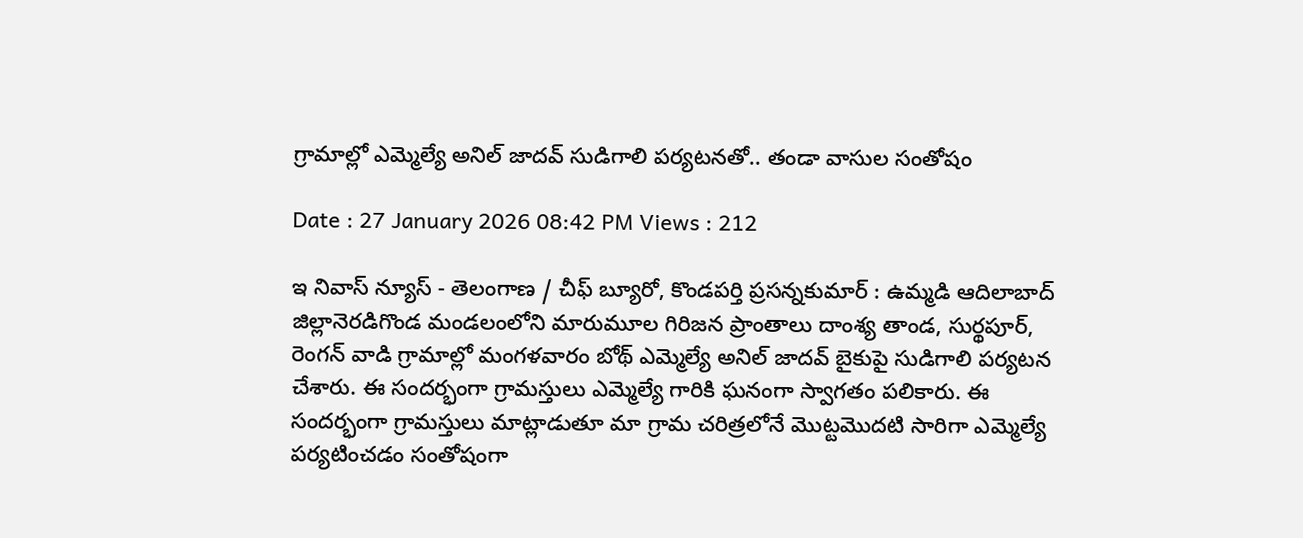గ్రామాల్లో ఎమ్మెల్యే అనిల్ జాదవ్ సుడిగాలి పర్యటనతో.. తండా వాసుల సంతోషం

Date : 27 January 2026 08:42 PM Views : 212

ఇ నివాస్ న్యూస్ - తెలంగాణ / చీఫ్ బ్యూరో, కొండపర్తి ప్రసన్నకుమార్ : ఉమ్మడి ఆదిలాబాద్ జిల్లానెరడిగొండ మండలంలోని మారుమూల గిరిజన ప్రాంతాలు దాంశ్య తాండ, సుర్థపూర్, రెంగన్ వాడి గ్రామాల్లో మంగళవారం బోథ్ ఎమ్మెల్యే అనిల్ జాదవ్ బైకుపై సుడిగాలి పర్యటన చేశారు. ఈ సందర్భంగా గ్రామస్తులు ఎమ్మెల్యే గారికి ఘనంగా స్వాగతం పలికారు. ఈ సందర్భంగా గ్రామస్తులు మాట్లాడుతూ మా గ్రామ చరిత్రలోనే మొట్టమొదటి సారిగా ఎమ్మెల్యే పర్యటించడం సంతోషంగా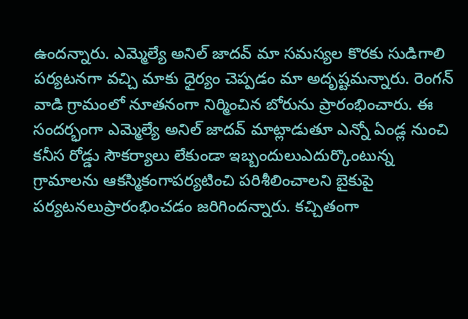ఉందన్నారు. ఎమ్మెల్యే అనిల్ జాదవ్ మా సమస్యల కొరకు సుడిగాలి పర్యటనగా వచ్చి మాకు ధైర్యం చెప్పడం మా అదృష్టమన్నారు. రెంగన్ వాడి గ్రామంలో నూతనంగా నిర్మించిన బోరును ప్రారంభించారు. ఈ సందర్భంగా ఎమ్మెల్యే అనిల్ జాదవ్ మాట్లాడుతూ ఎన్నో ఏండ్ల నుంచి కనీస రోడ్డు సౌకర్యాలు లేకుండా ఇబ్బందులుఎదుర్కొంటున్న గ్రామాలను ఆకస్మికంగాపర్యటించి పరిశీలించాలని బైకుపై పర్యటనలుప్రారంభించడం జరిగిందన్నారు. కచ్చితంగా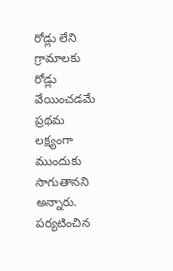రోడ్లు లేని గ్రామాలకు రోడ్లు వేయించడమే ప్రథమ లక్ష్యంగా ముందుకు సాగుతానని అన్నారు. పర్యటించిన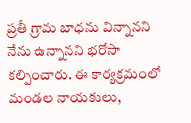ప్రతీ గ్రామ బాధను విన్నానని నేను ఉన్నానని భరోసా కల్పించారు. ఈ కార్యక్రమంలో మండల నాయకులు,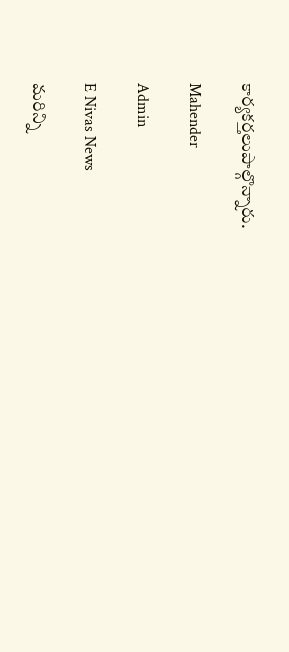కార్యకర్తలుపాల్గొన్నారు.

Mahender

Admin

E Nivas News

మరిన్ని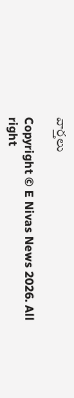వార్తలు

Copyright © E Nivas News 2026. All right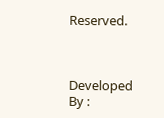Reserved.



Developed By :